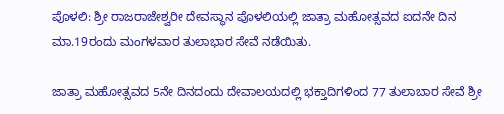ಪೊಳಲಿ: ಶ್ರೀ ರಾಜರಾಜೇಶ್ವರೀ ದೇವಸ್ಥಾನ ಪೊಳಲಿಯಲ್ಲಿ ಜಾತ್ರಾ ಮಹೋತ್ಸವದ ಐದನೇ ದಿನ ಮಾ.19ರಂದು ಮಂಗಳವಾರ ತುಲಾಭಾರ ಸೇವೆ ನಡೆಯಿತು.

ಜಾತ್ರಾ ಮಹೋತ್ಸವದ 5ನೇ ದಿನದಂದು ದೇವಾಲಯದಲ್ಲಿ ಭಕ್ತಾದಿಗಳಿಂದ 77 ತುಲಾಬಾರ ಸೇವೆ ಶ್ರೀ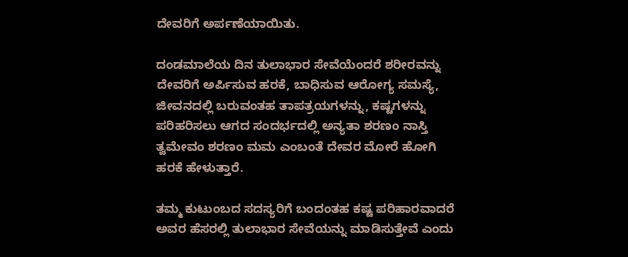ದೇವರಿಗೆ ಅರ್ಪಣೆಯಾಯಿತು.

ದಂಡಮಾಲೆಯ ದಿನ ತುಲಾಭಾರ ಸೇವೆಯೆಂದರೆ ಶರೀರವನ್ನು ದೇವರಿಗೆ ಅರ್ಪಿಸುವ ಹರಕೆ, ಬಾಧಿಸುವ ಆರೋಗ್ಯ ಸಮಸ್ಯೆ, ಜೀವನದಲ್ಲಿ ಬರುವಂತಹ ತಾಪತ್ರಯಗಳನ್ನು, ಕಷ್ಟಗಳನ್ನು ಪರಿಹರಿಸಲು ಆಗದ ಸಂದರ್ಭದಲ್ಲಿ ಅನ್ಯತಾ ಶರಣಂ ನಾಸ್ತಿ ತ್ವಮೇವಂ ಶರಣಂ ಮಮ ಎಂಬಂತೆ ದೇವರ ಮೋರೆ ಹೋಗಿ ಹರಕೆ ಹೇಳುತ್ತಾರೆ.

ತಮ್ಮ ಕುಟುಂಬದ ಸದಸ್ಯರಿಗೆ ಬಂದಂತಹ ಕಷ್ಟ ಪರಿಹಾರವಾದರೆ ಅವರ ಹೆಸರಲ್ಲಿ ತುಲಾಭಾರ ಸೇವೆಯನ್ನು ಮಾಡಿಸುತ್ತೇವೆ ಎಂದು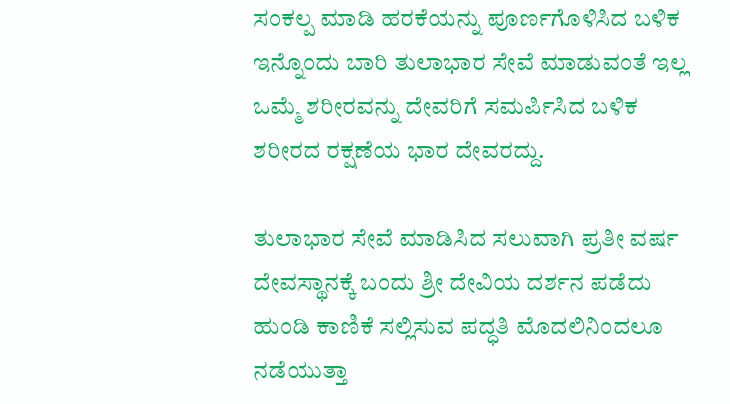ಸಂಕಲ್ಪ ಮಾಡಿ ಹರಕೆಯನ್ನು ಪೂರ್ಣಗೊಳಿಸಿದ ಬಳಿಕ ಇನ್ನೊಂದು ಬಾರಿ ತುಲಾಭಾರ ಸೇವೆ ಮಾಡುವಂತೆ ಇಲ್ಲ ಒಮ್ಮೆ ಶರೀರವನ್ನು ದೇವರಿಗೆ ಸಮರ್ಪಿಸಿದ ಬಳಿಕ ಶರೀರದ ರಕ್ಷಣೆಯ ಭಾರ ದೇವರದ್ದು.

ತುಲಾಭಾರ ಸೇವೆ ಮಾಡಿಸಿದ ಸಲುವಾಗಿ ಪ್ರತೀ ವರ್ಷ ದೇವಸ್ಥಾನಕ್ಕೆ ಬಂದು ಶ್ರೀ ದೇವಿಯ ದರ್ಶನ ಪಡೆದು ಹುಂಡಿ ಕಾಣಿಕೆ ಸಲ್ಲಿಸುವ ಪದ್ಧತಿ ಮೊದಲಿನಿಂದಲೂ ನಡೆಯುತ್ತಾ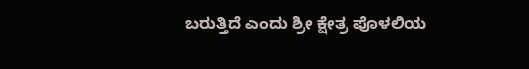ಬರುತ್ತಿದೆ ಎಂದು ಶ್ರೀ ಕ್ಷೇತ್ರ ಪೊಳಲಿಯ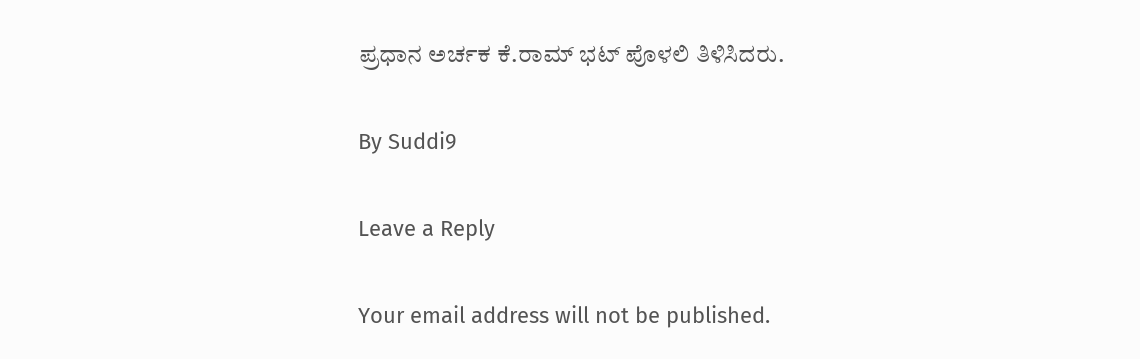ಪ್ರಧಾನ ಅರ್ಚಕ ಕೆ.ರಾಮ್‌ ಭಟ್‌ ಪೊಳಲಿ ತಿಳಿಸಿದರು.

By Suddi9

Leave a Reply

Your email address will not be published.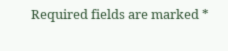Required fields are marked *